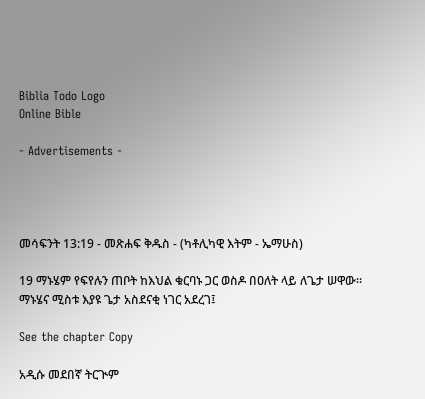Biblia Todo Logo
Online Bible

- Advertisements -




መሳፍንት 13:19 - መጽሐፍ ቅዱስ - (ካቶሊካዊ እትም - ኤማሁስ)

19 ማኑሄም የፍየሉን ጠቦት ከእህል ቁርባኑ ጋር ወስዶ በዐለት ላይ ለጌታ ሠዋው። ማኑሄና ሚስቱ እያዩ ጌታ አስደናቂ ነገር አደረገ፤

See the chapter Copy

አዲሱ መደበኛ ትርጒም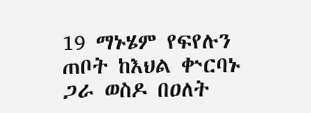19 ማኑሄም የፍየሉን ጠቦት ከእህል ቍርባኑ ጋራ ወስዶ በዐለት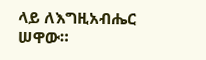ላይ ለእግዚአብሔር ሠዋው።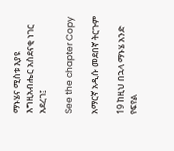ማኑሄና ሚስቱ እያዩ እግዚአብሔር አስደናቂ ነገር አደረገ፤

See the chapter Copy

አማርኛ አዲሱ መደበኛ ትርጉም

19 ከዚህ በኋላ ማኑሄ አንድ የፍየል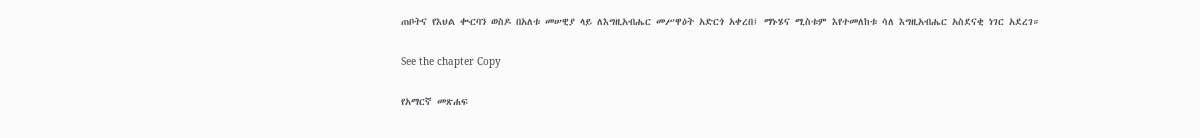ጠቦትና የእህል ቊርባን ወስዶ በአለቱ መሠዊያ ላይ ለእግዚአብሔር መሥዋዕት አድርጎ አቀረበ፤ ማኑሄና ሚስቱም እየተመለከቱ ሳለ እግዚአብሔር አስደናቂ ነገር አደረገ።

See the chapter Copy

የአማርኛ መጽሐፍ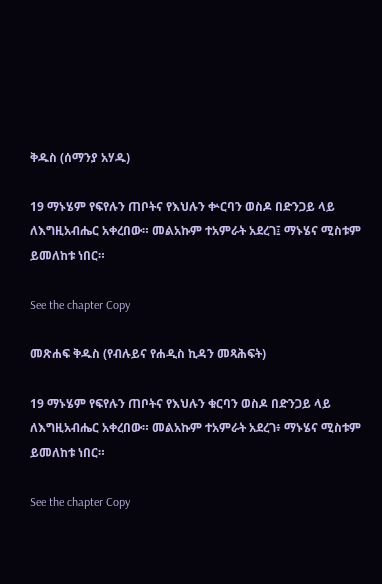ቅዱስ (ሰማንያ አሃዱ)

19 ማኑሄም የፍየሉን ጠቦትና የእህሉን ቍርባን ወስዶ በድንጋይ ላይ ለእግዚአብሔር አቀረበው። መልአኩም ተአምራት አደረገ፤ ማኑሄና ሚስቱም ይመለከቱ ነበር።

See the chapter Copy

መጽሐፍ ቅዱስ (የብሉይና የሐዲስ ኪዳን መጻሕፍት)

19 ማኑሄም የፍየሉን ጠቦትና የእህሉን ቁርባን ወስዶ በድንጋይ ላይ ለእግዚአብሔር አቀረበው። መልአኩም ተአምራት አደረገ፥ ማኑሄና ሚስቱም ይመለከቱ ነበር።

See the chapter Copy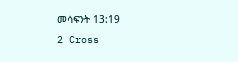መሳፍንት 13:19
2 Cross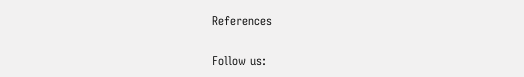References

Follow us: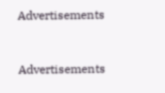Advertisements


Advertisements